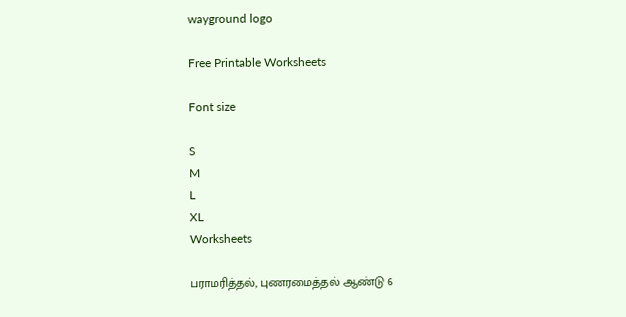wayground logo

Free Printable Worksheets

Font size

S
M
L
XL
Worksheets

பராமரித்தல், புணரமைத்தல் ஆண்டு 6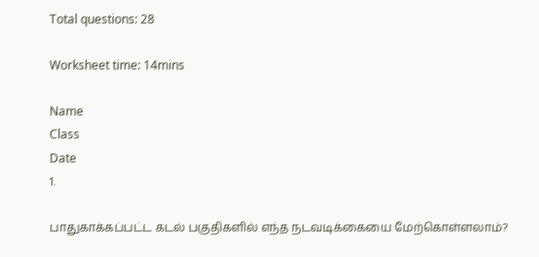Total questions: 28

Worksheet time: 14mins

Name
Class
Date
1.

பாதுகாக்கப்பட்ட கடல் பகுதிகளில் எந்த நடவடிக்கையை மேற்கொள்ளலாம்?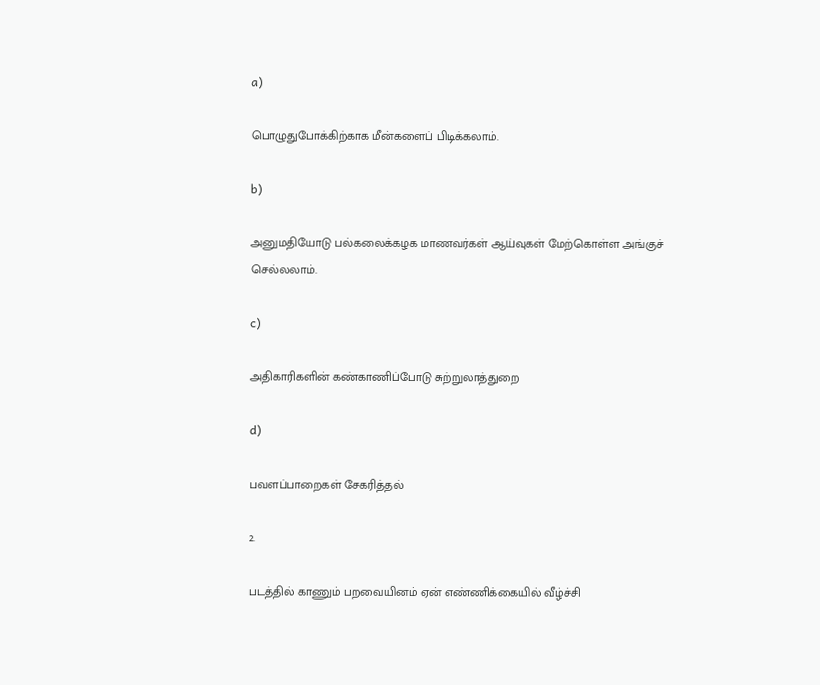a)

பொழுதுபோக்கிற்காக மீன்களைப் பிடிக்கலாம்.

b)

அனுமதியோடு பல்கலைக்கழக மாணவர்கள் ஆய்வுகள் மேற்கொள்ள அங்குச் செல்லலாம்.

c)

அதிகாரிகளின் கண்காணிப்போடு சுற்றுலாத்துறை

d)

பவளப்பாறைகள் சேகரித்தல்

2.

படத்தில் காணும் பறவையினம் ஏன் எண்ணிக்கையில் வீழ்ச்சி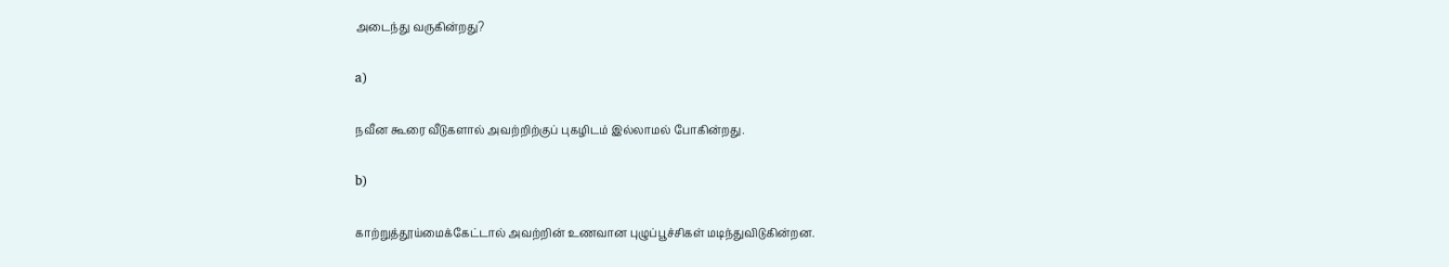அடைந்து வருகின்றது?

a)

நவீன கூரை வீடுகளால் அவற்றிற்குப் புகழிடம் இல்லாமல் போகின்றது.

b)

காற்றுத்தூய்மைக்கேட்டால் அவற்றின் உணவான புழுப்பூச்சிகள் மடிந்துவிடுகின்றன.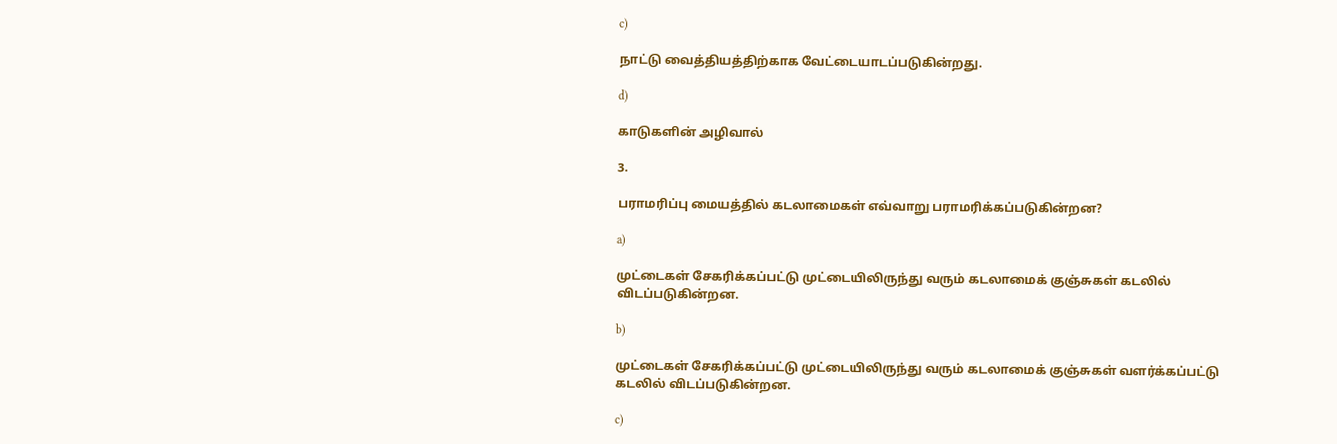c)

நாட்டு வைத்தியத்திற்காக வேட்டையாடப்படுகின்றது.

d)

காடுகளின் அழிவால்

3.

பராமரிப்பு மையத்தில் கடலாமைகள் எவ்வாறு பராமரிக்கப்படுகின்றன?

a)

முட்டைகள் சேகரிக்கப்பட்டு முட்டையிலிருந்து வரும் கடலாமைக் குஞ்சுகள் கடலில் விடப்படுகின்றன.

b)

முட்டைகள் சேகரிக்கப்பட்டு முட்டையிலிருந்து வரும் கடலாமைக் குஞ்சுகள் வளர்க்கப்பட்டு கடலில் விடப்படுகின்றன.

c)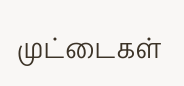முட்டைகள்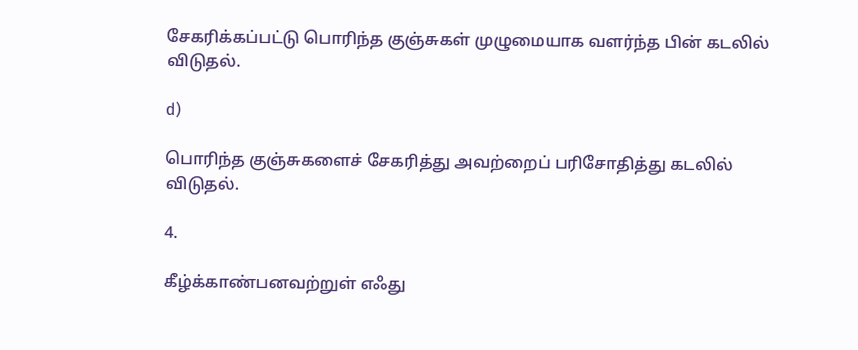சேகரிக்கப்பட்டு பொரிந்த குஞ்சுகள் முழுமையாக வளர்ந்த பின் கடலில் விடுதல்.

d)

பொரிந்த குஞ்சுகளைச் சேகரித்து அவற்றைப் பரிசோதித்து கடலில் விடுதல்.

4.

கீழ்க்காண்பனவற்றுள் எஃது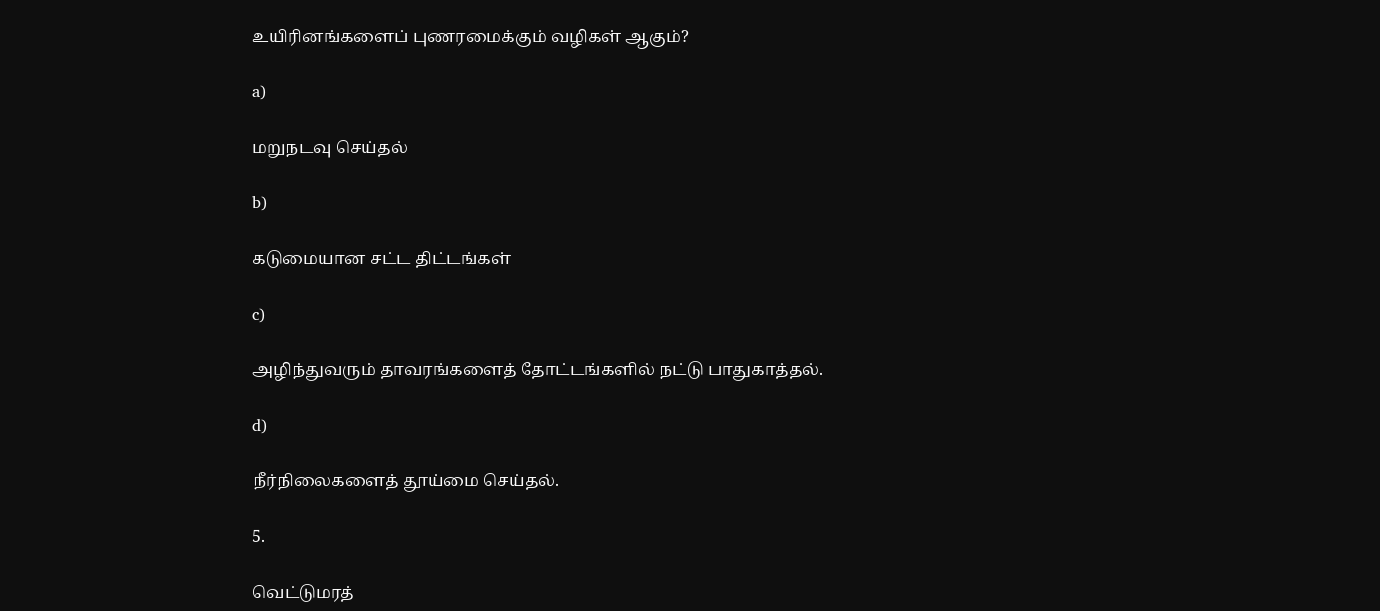உயிரினங்களைப் புணரமைக்கும் வழிகள் ஆகும்?

a)

மறுநடவு செய்தல்

b)

கடுமையான சட்ட திட்டங்கள்

c)

அழிந்துவரும் தாவரங்களைத் தோட்டங்களில் நட்டு பாதுகாத்தல்.

d)

நீர்நிலைகளைத் தூய்மை செய்தல்.

5.

வெட்டுமரத்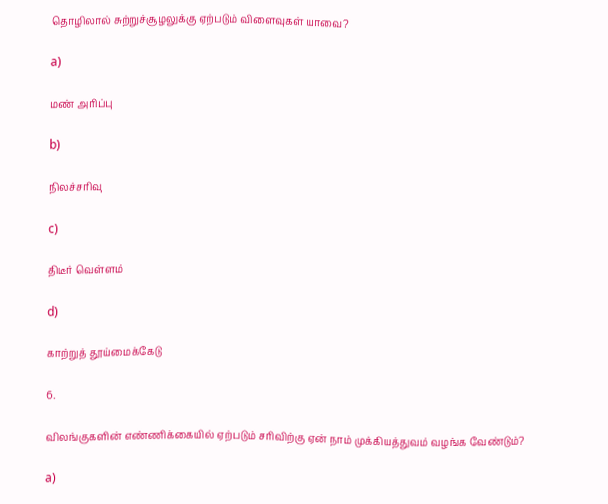தொழிலால் சுற்றுச்சூழலுக்கு ஏற்படும் விளைவுகள் யாவை?

a)

மண் அரிப்பு

b)

நிலச்சரிவு

c)

திடீர் வெள்ளம்

d)

காற்றுத் தூய்மைக்கேடு

6.

விலங்குகளின் எண்ணிக்கையில் ஏற்படும் சரிவிற்கு ஏன் நாம் முக்கியத்துவம் வழங்க வேண்டும்?

a)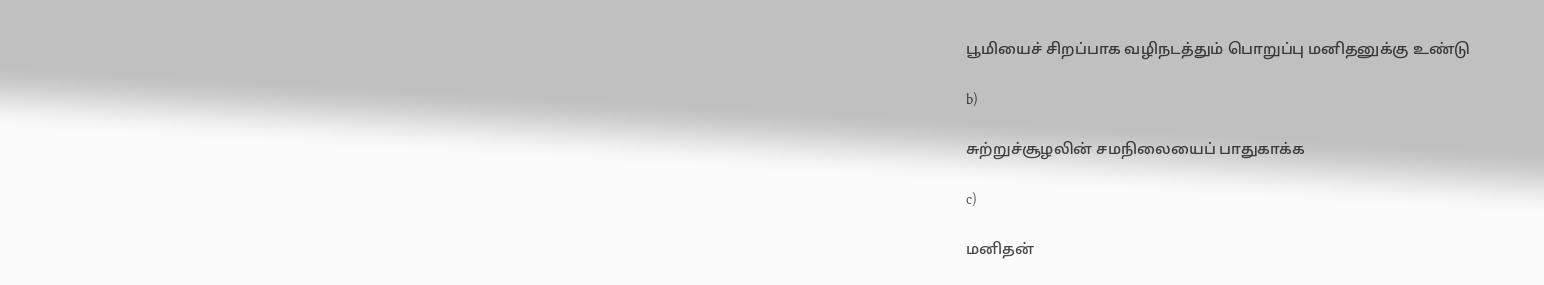பூமியைச் சிறப்பாக வழிநடத்தும் பொறுப்பு மனிதனுக்கு உண்டு

b)

சுற்றுச்சூழலின் சமநிலையைப் பாதுகாக்க

c)

மனிதன்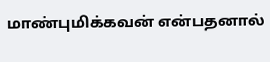மாண்புமிக்கவன் என்பதனால்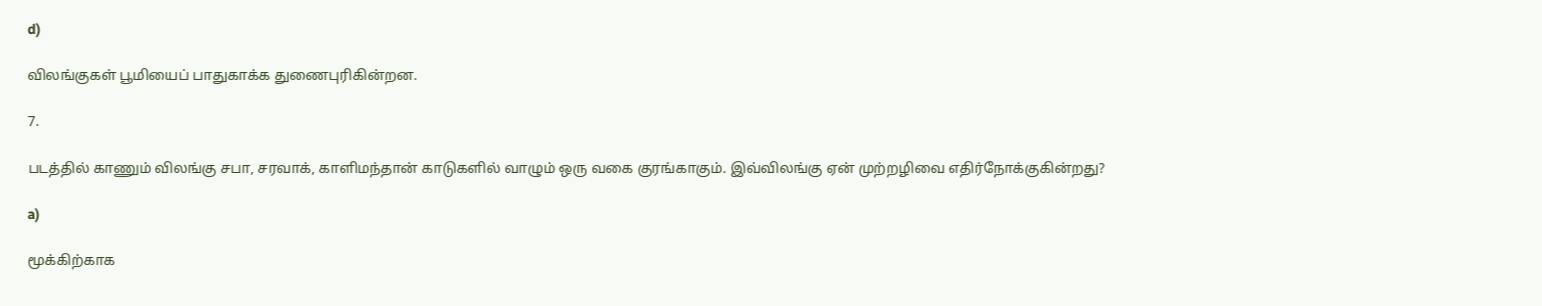d)

விலங்குகள் பூமியைப் பாதுகாக்க துணைபுரிகின்றன.

7.

படத்தில் காணும் விலங்கு சபா, சரவாக், காளிமந்தான் காடுகளில் வாழும் ஒரு வகை குரங்காகும். இவ்விலங்கு ஏன் முற்றழிவை எதிர்நோக்குகின்றது?

a)

மூக்கிற்காக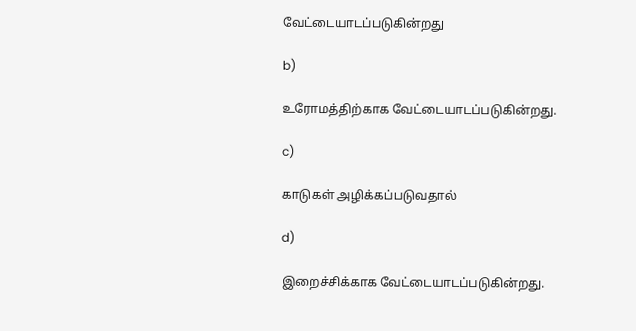வேட்டையாடப்படுகின்றது

b)

உரோமத்திற்காக வேட்டையாடப்படுகின்றது.

c)

காடுகள் அழிக்கப்படுவதால்

d)

இறைச்சிக்காக வேட்டையாடப்படுகின்றது.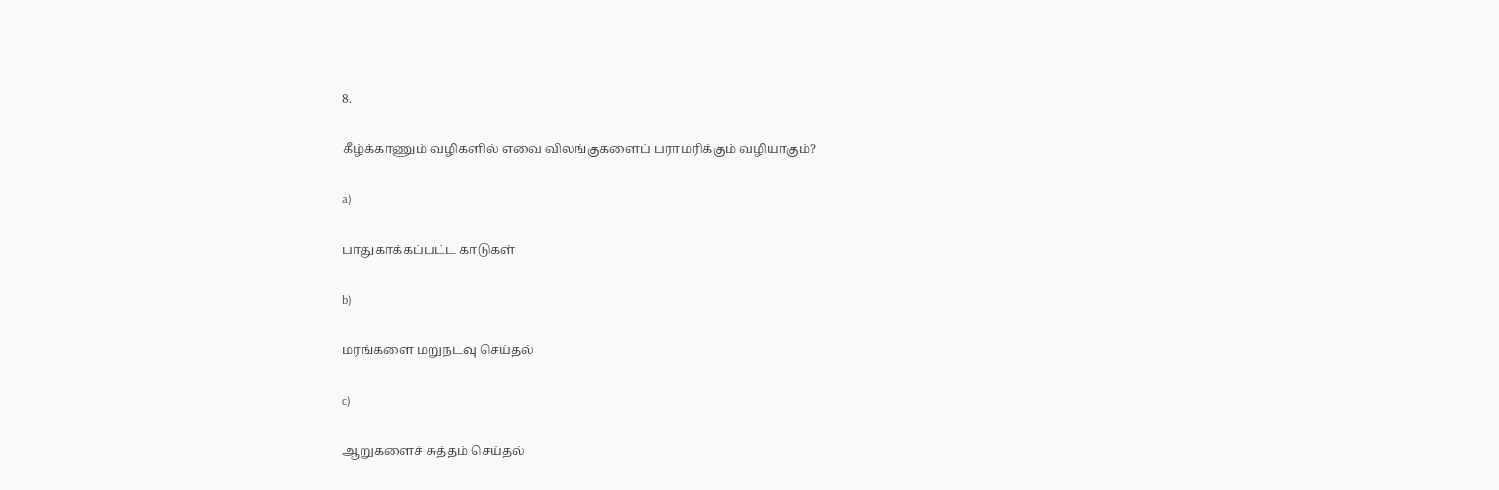8.

கீழ்க்காணும் வழிகளில் எவை விலங்குகளைப் பராமரிக்கும் வழியாகும்?

a)

பாதுகாக்கப்பட்ட காடுகள்

b)

மரங்களை மறுநடவு செய்தல்

c)

ஆறுகளைச் சுத்தம் செய்தல்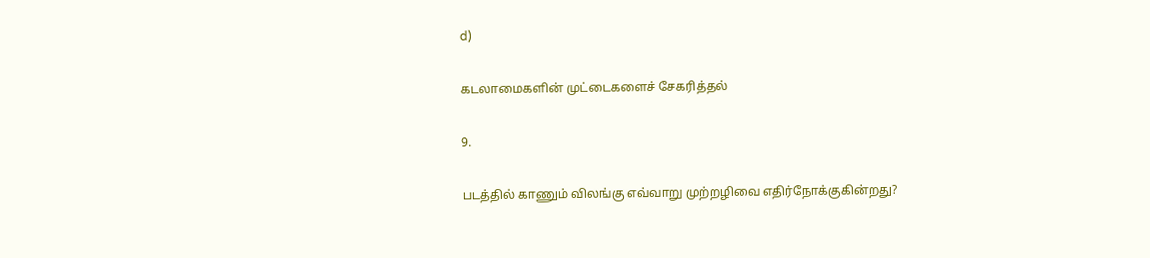d)

கடலாமைகளின் முட்டைகளைச் சேகரித்தல்

9.

படத்தில் காணும் விலங்கு எவ்வாறு முற்றழிவை எதிர்நோக்குகின்றது?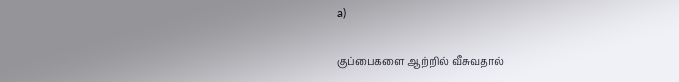a)

குப்பைகளை ஆற்றில் வீசுவதால்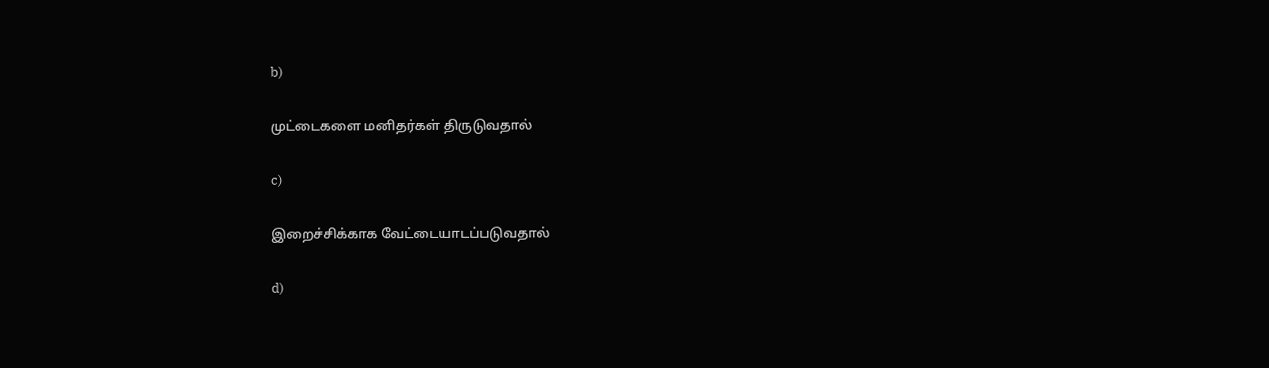b)

முட்டைகளை மனிதர்கள் திருடுவதால்

c)

இறைச்சிக்காக வேட்டையாடப்படுவதால்

d)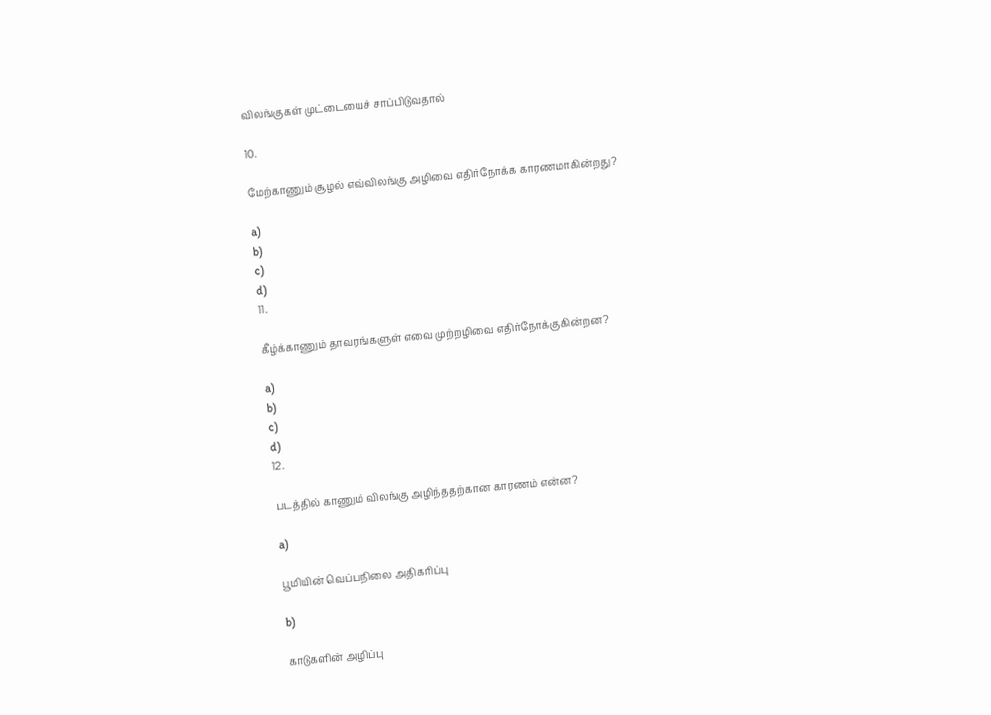விலங்குகள் முட்டையைச் சாப்பிடுவதால்

10.

மேற்காணும் சூழல் எவ்விலங்கு அழிவை எதிர்நோக்க காரணமாகின்றது?

a)
b)
c)
d)
11.

கீழ்க்காணும் தாவரங்களுள் எவை முற்றழிவை எதிர்நோக்குகின்றன?

a)
b)
c)
d)
12.

படத்தில் காணும் விலங்கு அழிந்ததற்கான காரணம் என்ன?

a)

பூமியின் வெப்பநிலை அதிகரிப்பு

b)

காடுகளின் அழிப்பு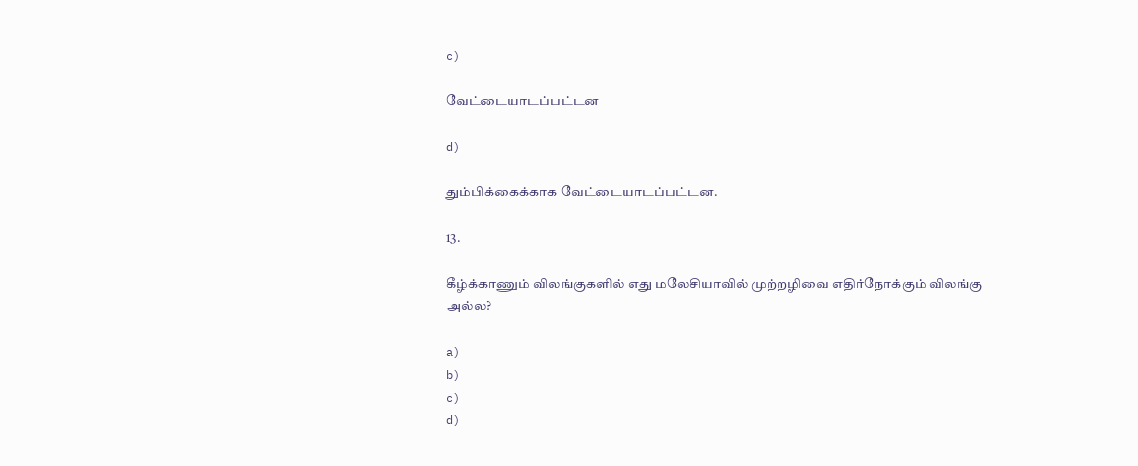c)

வேட்டையாடப்பட்டன

d)

தும்பிக்கைக்காக வேட்டையாடப்பட்டன.

13.

கீழ்க்காணும் விலங்குகளில் எது மலேசியாவில் முற்றழிவை எதிர்நோக்கும் விலங்கு அல்ல?

a)
b)
c)
d)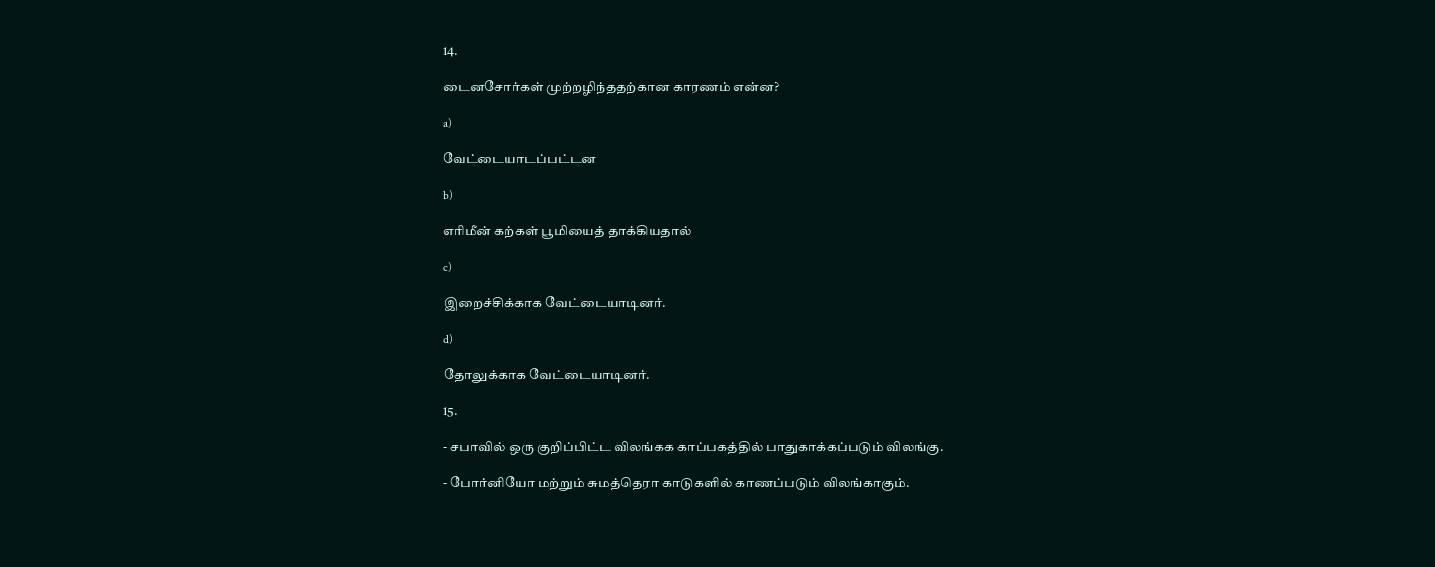14.

டைனசோர்கள் முற்றழிந்ததற்கான காரணம் என்ன?

a)

வேட்டையாடப்பட்டன

b)

எரிமீன் கற்கள் பூமியைத் தாக்கியதால்

c)

இறைச்சிக்காக வேட்டையாடினர்.

d)

தோலுக்காக வேட்டையாடினர்.

15.

- சபாவில் ஒரு குறிப்பிட்ட விலங்கக காப்பகத்தில் பாதுகாக்கப்படும் விலங்கு.

- போர்னியோ மற்றும் சுமத்தெரா காடுகளில் காணப்படும் விலங்காகும்.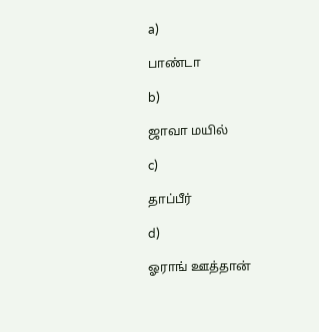a)

பாண்டா

b)

ஜாவா மயில்

c)

தாப்பீர்

d)

ஓராங் ஊத்தான்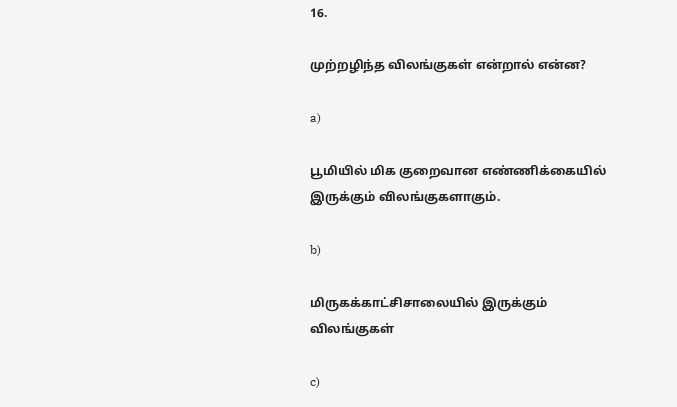16.

முற்றழிந்த விலங்குகள் என்றால் என்ன?

a)

பூமியில் மிக குறைவான எண்ணிக்கையில் இருக்கும் விலங்குகளாகும்.

b)

மிருகக்காட்சிசாலையில் இருக்கும் விலங்குகள்

c)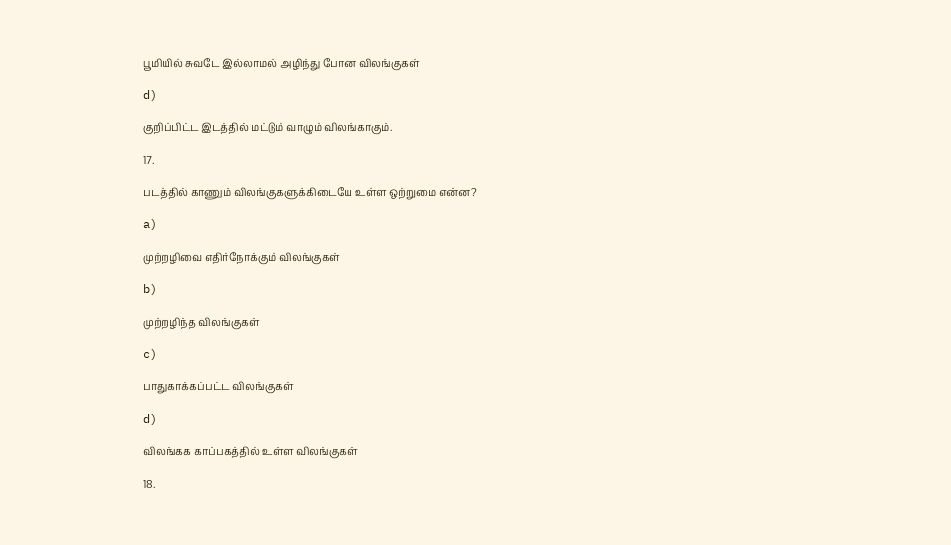பூமியில் சுவடே இல்லாமல் அழிந்து போன விலங்குகள்

d)

குறிப்பிட்ட இடத்தில் மட்டும் வாழும் விலங்காகும்.

17.

படத்தில் காணும் விலங்குகளுக்கிடையே உள்ள ஒற்றுமை என்ன?

a)

முற்றழிவை எதிர்நோக்கும் விலங்குகள்

b)

முற்றழிந்த விலங்குகள்

c)

பாதுகாக்கப்பட்ட விலங்குகள்

d)

விலங்கக காப்பகத்தில் உள்ள விலங்குகள்

18.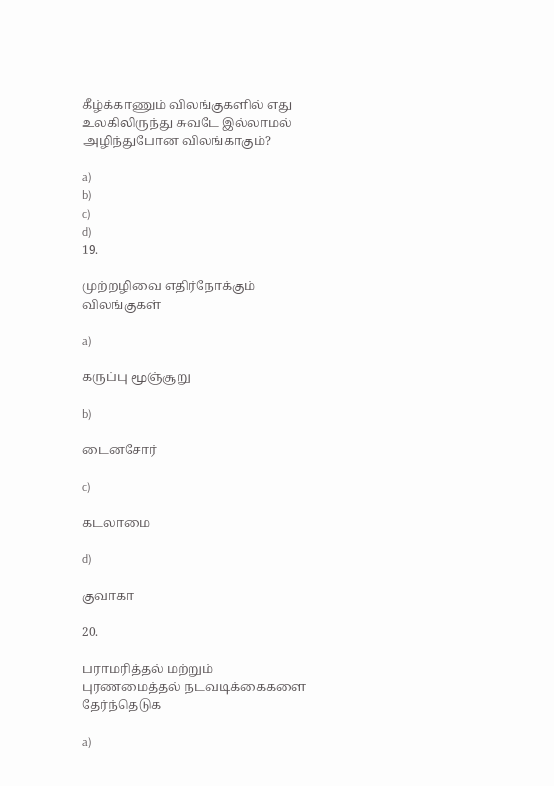கீழ்க்காணும் விலங்குகளில் எது உலகிலிருந்து சுவடே இல்லாமல் அழிந்துபோன விலங்காகும்?

a)
b)
c)
d)
19.

முற்றழிவை எதிர்நோக்கும் விலங்குகள்

a)

கருப்பு மூஞ்சூறு

b)

டைனசோர்

c)

கடலாமை

d)

குவாகா

20.

பராமரித்தல் மற்றும் புரணமைத்தல் நடவடிக்கைகளை தேர்ந்தெடுக

a)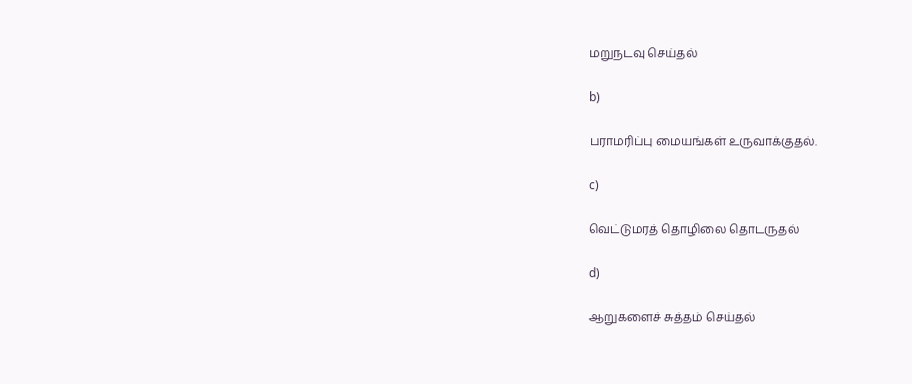மறுநடவு செய்தல்

b)

பராமரிப்பு மையங்கள் உருவாக்குதல்.

c)

வெட்டுமரத் தொழிலை தொடருதல்

d)

ஆறுகளைச் சுத்தம் செய்தல்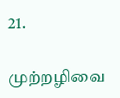21.

முற்றழிவை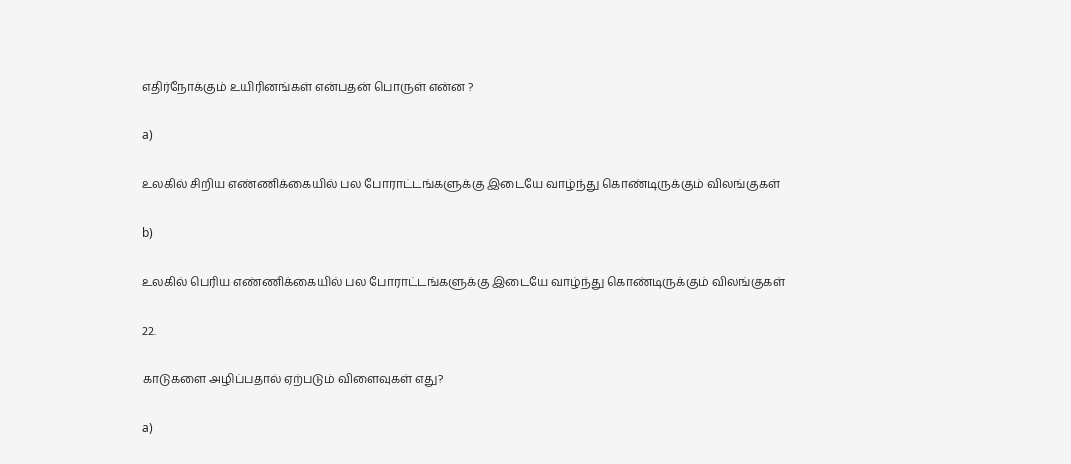எதிர்நோக்கும் உயிரினங்கள் என்பதன் பொருள் என்ன ?

a)

உலகில் சிறிய எண்ணிக்கையில் பல போராட்டங்களுக்கு இடையே வாழ்ந்து கொண்டிருக்கும் விலங்குகள்

b)

உலகில் பெரிய எண்ணிக்கையில் பல போராட்டங்களுக்கு இடையே வாழ்ந்து கொண்டிருக்கும் விலங்குகள்

22.

காடுகளை அழிப்பதால் ஏற்படும் விளைவுகள் எது?

a)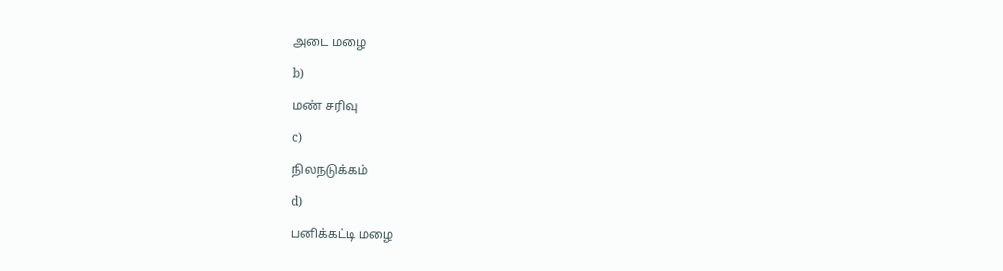அடை மழை

b)

மண் சரிவு

c)

நிலநடுக்கம்

d)

பனிக்கட்டி மழை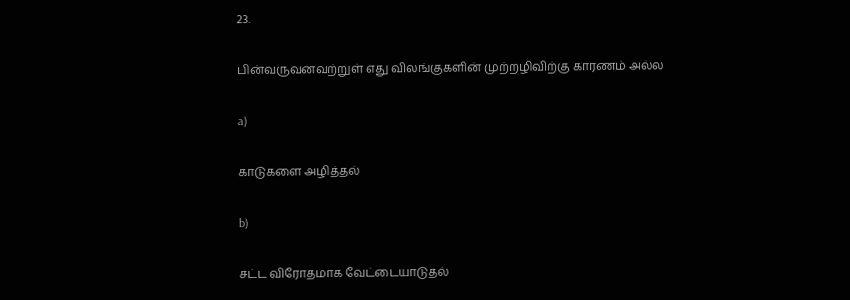23.

பின்வருவனவற்றுள் எது விலங்குகளின் முற்றழிவிற்கு காரணம் அல்ல

a)

காடுகளை அழித்தல்

b)

சட்ட விரோதமாக வேட்டையாடுதல்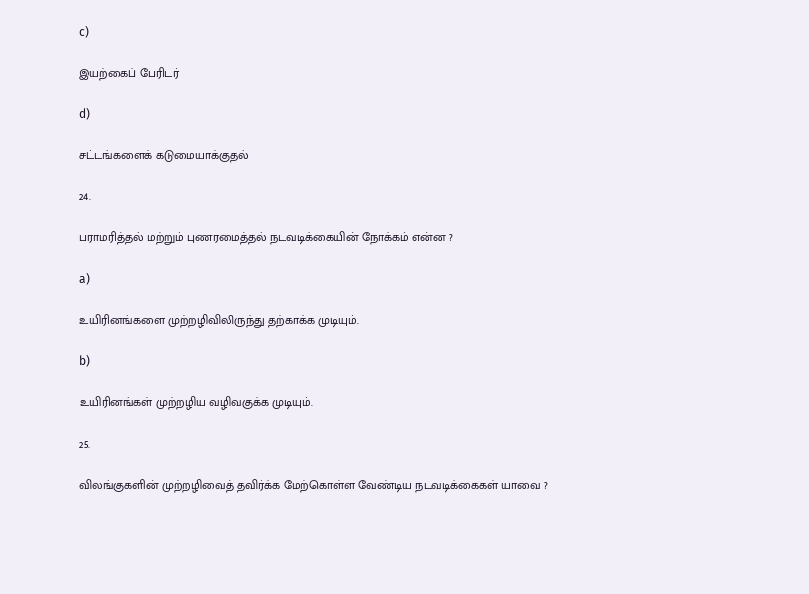c)

இயற்கைப் பேரிடர்

d)

சட்டங்களைக் கடுமையாக்குதல்

24.

பராமரித்தல் மற்றும் புணரமைத்தல் நடவடிக்கையின் நோக்கம் என்ன ?

a)

உயிரினங்களை முற்றழிவிலிருந்து தற்காக்க முடியும்.

b)

உயிரினங்கள் முற்றழிய வழிவகுக்க முடியும்.

25.

விலங்குகளின் முற்றழிவைத் தவிர்க்க மேற்கொள்ள வேண்டிய நடவடிக்கைகள் யாவை ?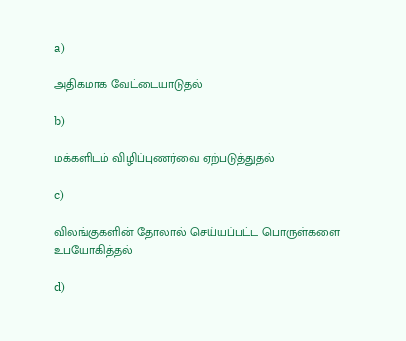a)

அதிகமாக வேட்டையாடுதல்

b)

மக்களிடம் விழிப்புணர்வை ஏற்படுத்துதல்

c)

விலங்குகளின் தோலால் செய்யப்பட்ட பொருள்களை உபயோகித்தல்

d)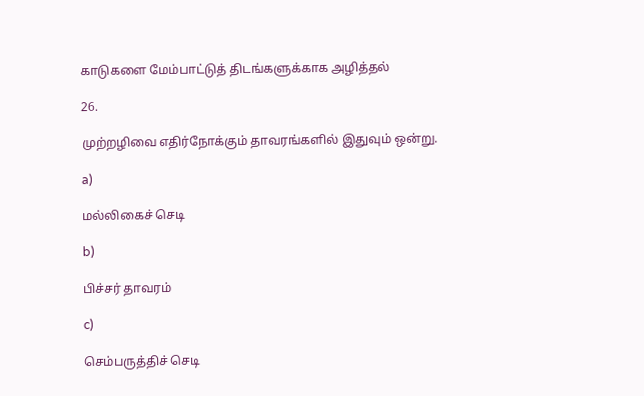காடுகளை மேம்பாட்டுத் திடங்களுக்காக அழித்தல்

26.

முற்றழிவை எதிர்நோக்கும் தாவரங்களில் இதுவும் ஒன்று.

a)

மல்லிகைச் செடி

b)

பிச்சர் தாவரம்

c)

செம்பருத்திச் செடி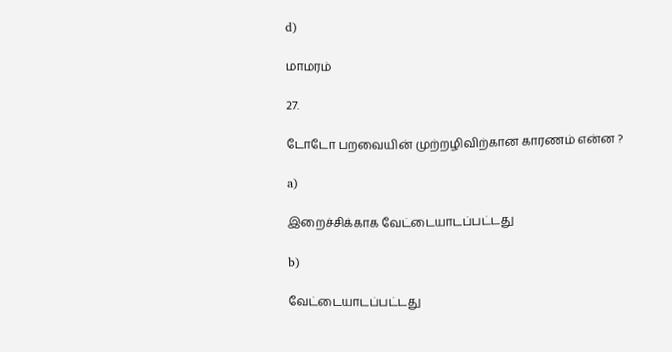d)

மாமரம்

27.

டோடோ பறவையின் முற்றழிவிற்கான காரணம் என்ன ?

a)

இறைச்சிக்காக வேட்டையாடப்பட்டது

b)

வேட்டையாடப்பட்டது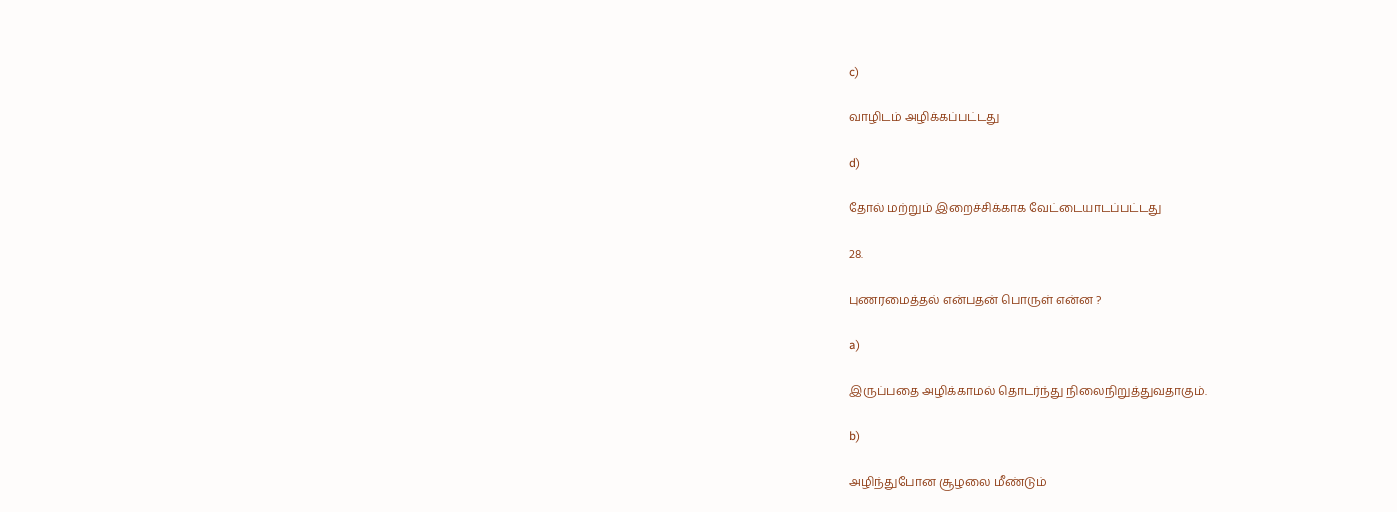c)

வாழிடம் அழிக்கப்பட்டது

d)

தோல் மற்றும் இறைச்சிக்காக வேட்டையாடப்பட்டது

28.

புணரமைத்தல் என்பதன் பொருள் என்ன ?

a)

இருப்பதை அழிக்காமல் தொடர்ந்து நிலைநிறுத்துவதாகும்.

b)

அழிந்துபோன சூழலை மீண்டும்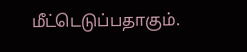மீட்டெடுப்பதாகும்.